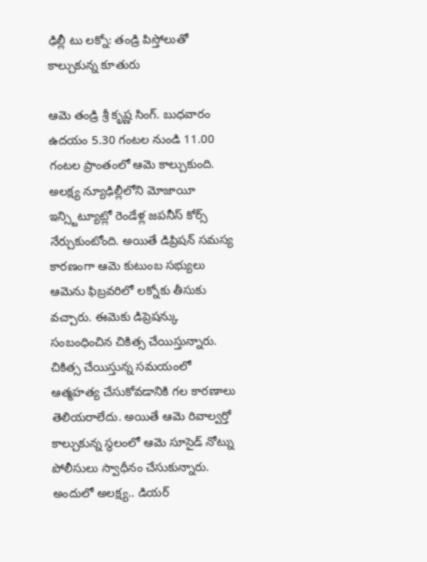ఢిల్లీ టు లక్నో: తండ్రి పిస్తోలుతో కాల్చుకున్న కూతురు

ఆమె తండ్రి శ్రీ కృష్ణ సింగ్. బుధవారం ఉదయం 5.30 గంటల నుండి 11.00 గంటల ప్రాంతంలో ఆమె కాల్చుకుంది. అలక్ష్య న్యూఢిల్లీలోని మోజాయీ ఇన్స్టిట్యూట్లో రెండేళ్ల జపనీస్ కోర్స్ నేర్చుకుంటోంది. అయితే డిప్రిషన్ సమస్య కారణంగా ఆమె కుటుంబ సభ్యులు ఆమెను ఫిబ్రవరిలో లక్నోకు తీసుకు వచ్చారు. ఈమెకు డిప్రెషన్కు సంబంధించిన చికిత్స చేయిస్తున్నారు.
చికిత్స చేయిస్తున్న సమయంలో ఆత్మహత్య చేసుకోవడానికి గల కారణాలు తెలియరాలేదు. అయితే ఆమె రివాల్వర్తో కాల్చుకున్న స్థలంలో ఆమె సూసైడ్ నోట్ను పోలీసులు స్వాధీనం చేసుకున్నారు. అందులో అలక్ష్య.. డియర్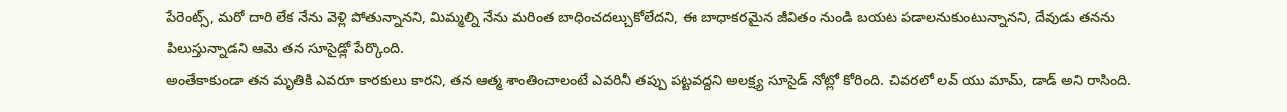పేరెంట్స్, మరో దారి లేక నేను వెళ్లి పోతున్నానని, మిమ్మల్ని నేను మరింత బాధించదల్చుకోలేదని, ఈ బాధాకరమైన జీవితం నుండి బయట పడాలనుకుంటున్నానని, దేవుడు తనను పిలుస్తున్నాడని ఆమె తన సూసైడ్లో పేర్కొంది.
అంతేకాకుండా తన మృతికి ఎవరూ కారకులు కారని, తన ఆత్మ శాంతించాలంటే ఎవరినీ తప్పు పట్టవద్దని అలక్ష్య సూసైడ్ నోట్లో కోరింది. చివరలో లవ్ యు మామ్, డాడ్ అని రాసింది.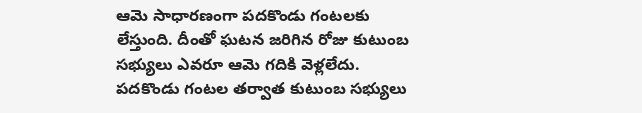ఆమె సాధారణంగా పదకొండు గంటలకు లేస్తుంది. దీంతో ఘటన జరిగిన రోజు కుటుంబ సభ్యులు ఎవరూ ఆమె గదికి వెళ్లలేదు.
పదకొండు గంటల తర్వాత కుటుంబ సభ్యులు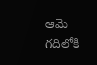ఆమె గదిలోకి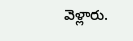వెళ్లారు.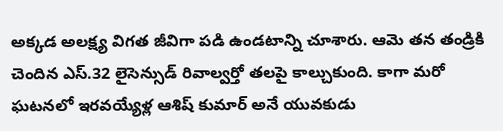అక్కడ అలక్ష్య విగత జీవిగా పడి ఉండటాన్ని చూశారు. ఆమె తన తండ్రికి చెందిన ఎస్.32 లైసెన్సుడ్ రివాల్వర్తో తలపై కాల్చుకుంది. కాగా మరో ఘటనలో ఇరవయ్యేళ్ల ఆశిష్ కుమార్ అనే యువకుడు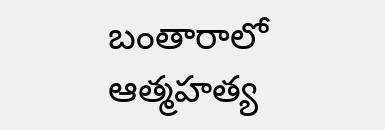బంతారాలో ఆత్మహత్య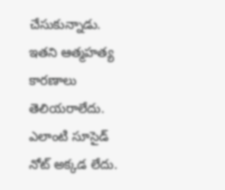చేసుకున్నాడు. ఇతని ఆత్మహత్య కారణాలు తెలియరాలేదు. ఎలాంటి సూసైడ్ నోట్ అక్కడ లేదు.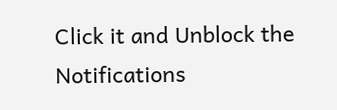Click it and Unblock the Notifications